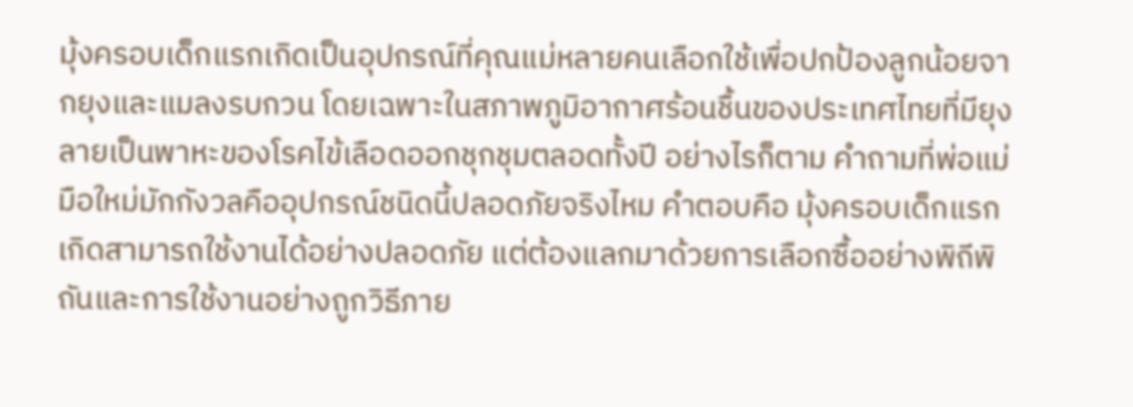มุ้งครอบเด็กแรกเกิดเป็นอุปกรณ์ที่คุณแม่หลายคนเลือกใช้เพื่อปกป้องลูกน้อยจากยุงและแมลงรบกวน โดยเฉพาะในสภาพภูมิอากาศร้อนชื้นของประเทศไทยที่มียุงลายเป็นพาหะของโรคไข้เลือดออกชุกชุมตลอดทั้งปี อย่างไรก็ตาม คำถามที่พ่อแม่มือใหม่มักกังวลคืออุปกรณ์ชนิดนี้ปลอดภัยจริงไหม คำตอบคือ มุ้งครอบเด็กแรกเกิดสามารถใช้งานได้อย่างปลอดภัย แต่ต้องแลกมาด้วยการเลือกซื้ออย่างพิถีพิถันและการใช้งานอย่างถูกวิธีภาย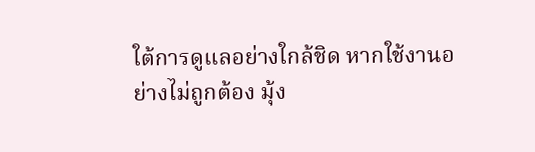ใต้การดูแลอย่างใกล้ชิด หากใช้งานอย่างไม่ถูกต้อง มุ้ง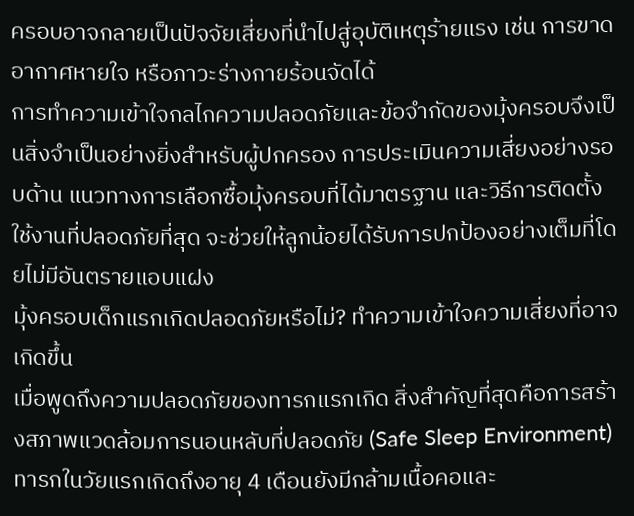ครอบอาจกลายเป็นปัจจัยเสี่ยงที่นำไปสู่อุบัติเหตุร้ายแรง เช่น การขาดอากาศหายใจ หรือภาวะร่างกายร้อนจัดได้
การทำความเข้าใจกลไกความปลอดภัยและข้อจำกัดของมุ้งครอบจึงเป็นสิ่งจำเป็นอย่างยิ่งสำหรับผู้ปกครอง การประเมินความเสี่ยงอย่างรอบด้าน แนวทางการเลือกซื้อมุ้งครอบที่ได้มาตรฐาน และวิธีการติดตั้งใช้งานที่ปลอดภัยที่สุด จะช่วยให้ลูกน้อยได้รับการปกป้องอย่างเต็มที่โดยไม่มีอันตรายแอบแฝง
มุ้งครอบเด็กแรกเกิดปลอดภัยหรือไม่? ทำความเข้าใจความเสี่ยงที่อาจเกิดขึ้น
เมื่อพูดถึงความปลอดภัยของทารกแรกเกิด สิ่งสำคัญที่สุดคือการสร้างสภาพแวดล้อมการนอนหลับที่ปลอดภัย (Safe Sleep Environment) ทารกในวัยแรกเกิดถึงอายุ 4 เดือนยังมีกล้ามเนื้อคอและ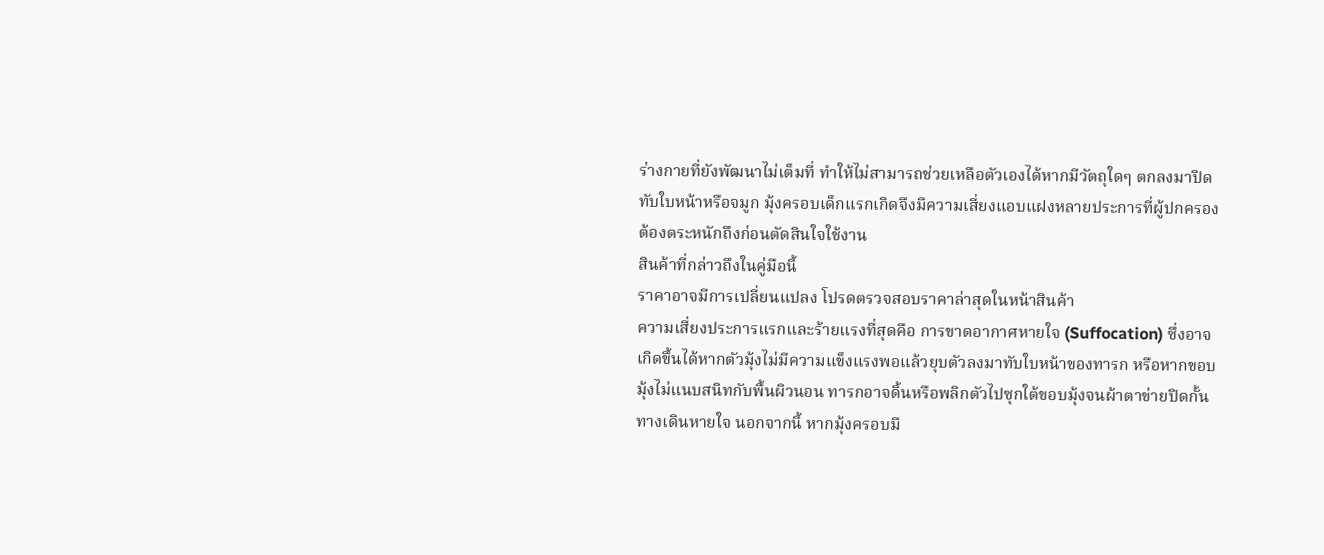ร่างกายที่ยังพัฒนาไม่เต็มที่ ทำให้ไม่สามารถช่วยเหลือตัวเองได้หากมีวัตถุใดๆ ตกลงมาปิดทับใบหน้าหรือจมูก มุ้งครอบเด็กแรกเกิดจึงมีความเสี่ยงแอบแฝงหลายประการที่ผู้ปกครองต้องตระหนักถึงก่อนตัดสินใจใช้งาน
สินค้าที่กล่าวถึงในคู่มือนี้
ราคาอาจมีการเปลี่ยนแปลง โปรดตรวจสอบราคาล่าสุดในหน้าสินค้า
ความเสี่ยงประการแรกและร้ายแรงที่สุดคือ การขาดอากาศหายใจ (Suffocation) ซึ่งอาจเกิดขึ้นได้หากตัวมุ้งไม่มีความแข็งแรงพอแล้วยุบตัวลงมาทับใบหน้าของทารก หรือหากขอบมุ้งไม่แนบสนิทกับพื้นผิวนอน ทารกอาจดิ้นหรือพลิกตัวไปซุกใต้ขอบมุ้งจนผ้าตาข่ายปิดกั้นทางเดินหายใจ นอกจากนี้ หากมุ้งครอบมี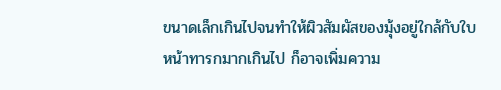ขนาดเล็กเกินไปจนทำให้ผิวสัมผัสของมุ้งอยู่ใกล้กับใบหน้าทารกมากเกินไป ก็อาจเพิ่มความ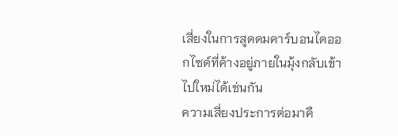เสี่ยงในการสูดดมคาร์บอนไดออกไซด์ที่ค้างอยู่ภายในมุ้งกลับเข้าไปใหม่ได้เช่นกัน
ความเสี่ยงประการต่อมาคื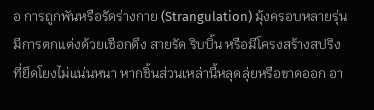อ การถูกพันหรือรัดร่างกาย (Strangulation) มุ้งครอบหลายรุ่นมีการตกแต่งด้วยเชือกดึง สายรัด ริบบิ้น หรือมีโครงสร้างสปริงที่ยึดโยงไม่แน่นหนา หากชิ้นส่วนเหล่านี้หลุดลุ่ยหรือขาดออก อา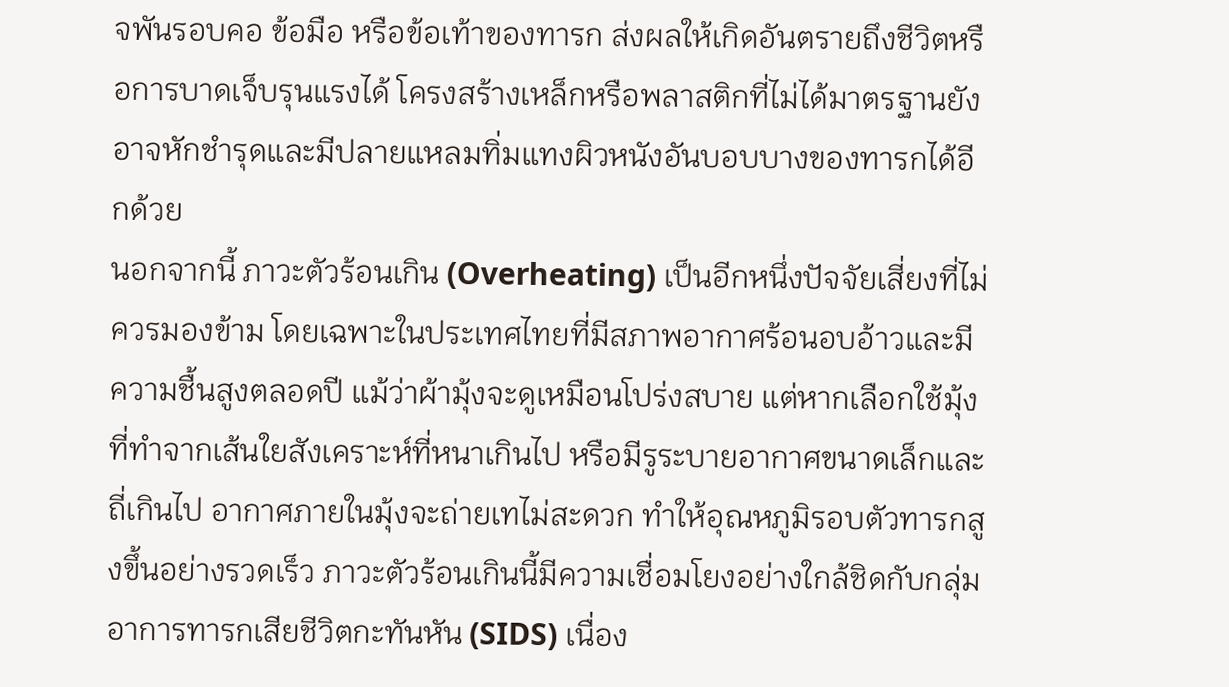จพันรอบคอ ข้อมือ หรือข้อเท้าของทารก ส่งผลให้เกิดอันตรายถึงชีวิตหรือการบาดเจ็บรุนแรงได้ โครงสร้างเหล็กหรือพลาสติกที่ไม่ได้มาตรฐานยังอาจหักชำรุดและมีปลายแหลมทิ่มแทงผิวหนังอันบอบบางของทารกได้อีกด้วย
นอกจากนี้ ภาวะตัวร้อนเกิน (Overheating) เป็นอีกหนึ่งปัจจัยเสี่ยงที่ไม่ควรมองข้าม โดยเฉพาะในประเทศไทยที่มีสภาพอากาศร้อนอบอ้าวและมีความชื้นสูงตลอดปี แม้ว่าผ้ามุ้งจะดูเหมือนโปร่งสบาย แต่หากเลือกใช้มุ้งที่ทำจากเส้นใยสังเคราะห์ที่หนาเกินไป หรือมีรูระบายอากาศขนาดเล็กและถี่เกินไป อากาศภายในมุ้งจะถ่ายเทไม่สะดวก ทำให้อุณหภูมิรอบตัวทารกสูงขึ้นอย่างรวดเร็ว ภาวะตัวร้อนเกินนี้มีความเชื่อมโยงอย่างใกล้ชิดกับกลุ่มอาการทารกเสียชีวิตกะทันหัน (SIDS) เนื่อง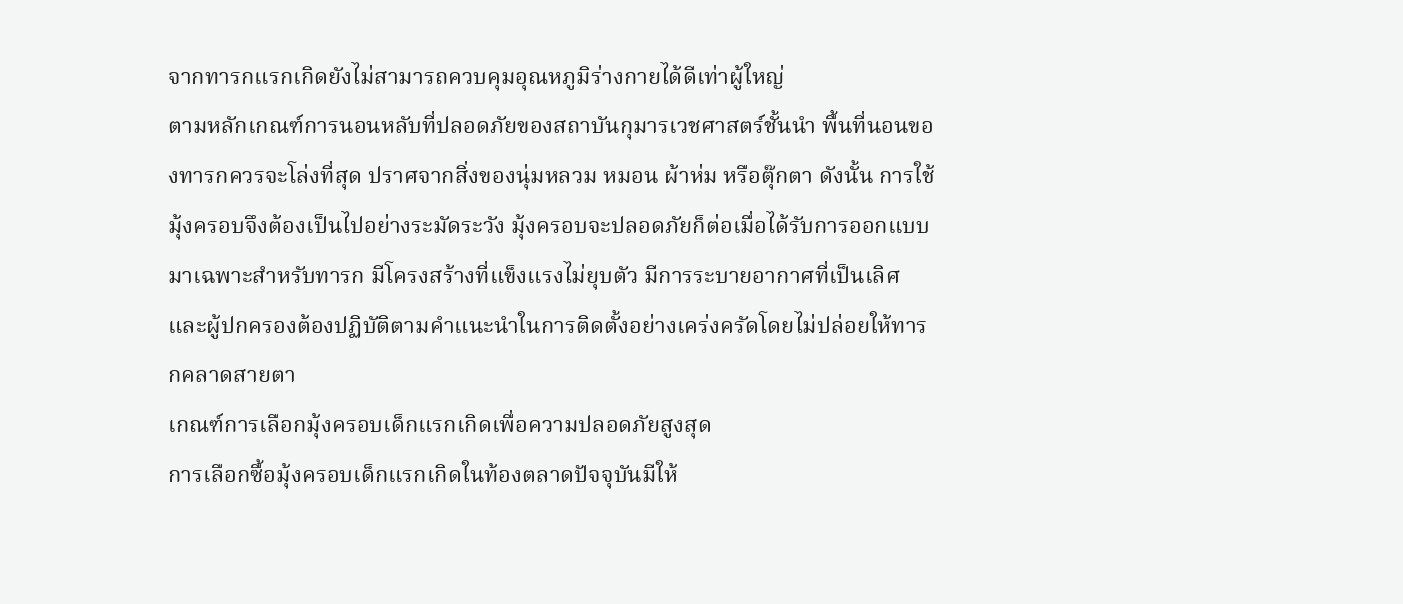จากทารกแรกเกิดยังไม่สามารถควบคุมอุณหภูมิร่างกายได้ดีเท่าผู้ใหญ่
ตามหลักเกณฑ์การนอนหลับที่ปลอดภัยของสถาบันกุมารเวชศาสตร์ชั้นนำ พื้นที่นอนของทารกควรจะโล่งที่สุด ปราศจากสิ่งของนุ่มหลวม หมอน ผ้าห่ม หรือตุ๊กตา ดังนั้น การใช้มุ้งครอบจึงต้องเป็นไปอย่างระมัดระวัง มุ้งครอบจะปลอดภัยก็ต่อเมื่อได้รับการออกแบบมาเฉพาะสำหรับทารก มีโครงสร้างที่แข็งแรงไม่ยุบตัว มีการระบายอากาศที่เป็นเลิศ และผู้ปกครองต้องปฏิบัติตามคำแนะนำในการติดตั้งอย่างเคร่งครัดโดยไม่ปล่อยให้ทารกคลาดสายตา
เกณฑ์การเลือกมุ้งครอบเด็กแรกเกิดเพื่อความปลอดภัยสูงสุด
การเลือกซื้อมุ้งครอบเด็กแรกเกิดในท้องตลาดปัจจุบันมีให้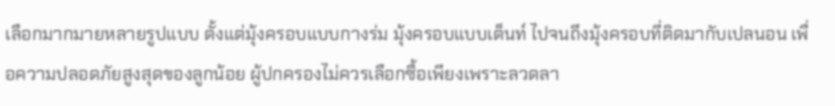เลือกมากมายหลายรูปแบบ ตั้งแต่มุ้งครอบแบบกางร่ม มุ้งครอบแบบเต็นท์ ไปจนถึงมุ้งครอบที่ติดมากับเปลนอน เพื่อความปลอดภัยสูงสุดของลูกน้อย ผู้ปกครองไม่ควรเลือกซื้อเพียงเพราะลวดลา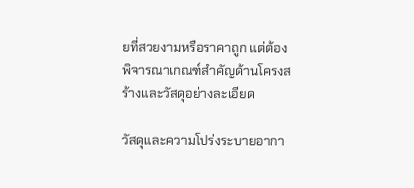ยที่สวยงามหรือราคาถูก แต่ต้องพิจารณาเกณฑ์สำคัญด้านโครงสร้างและวัสดุอย่างละเอียด

วัสดุและความโปร่งระบายอากา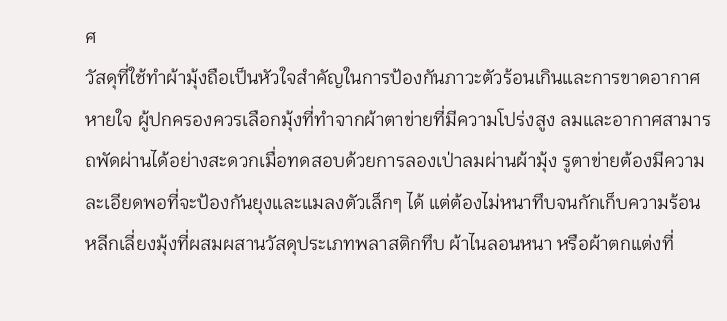ศ
วัสดุที่ใช้ทำผ้ามุ้งถือเป็นหัวใจสำคัญในการป้องกันภาวะตัวร้อนเกินและการขาดอากาศหายใจ ผู้ปกครองควรเลือกมุ้งที่ทำจากผ้าตาข่ายที่มีความโปร่งสูง ลมและอากาศสามารถพัดผ่านได้อย่างสะดวกเมื่อทดสอบด้วยการลองเป่าลมผ่านผ้ามุ้ง รูตาข่ายต้องมีความละเอียดพอที่จะป้องกันยุงและแมลงตัวเล็กๆ ได้ แต่ต้องไม่หนาทึบจนกักเก็บความร้อน
หลีกเลี่ยงมุ้งที่ผสมผสานวัสดุประเภทพลาสติกทึบ ผ้าไนลอนหนา หรือผ้าตกแต่งที่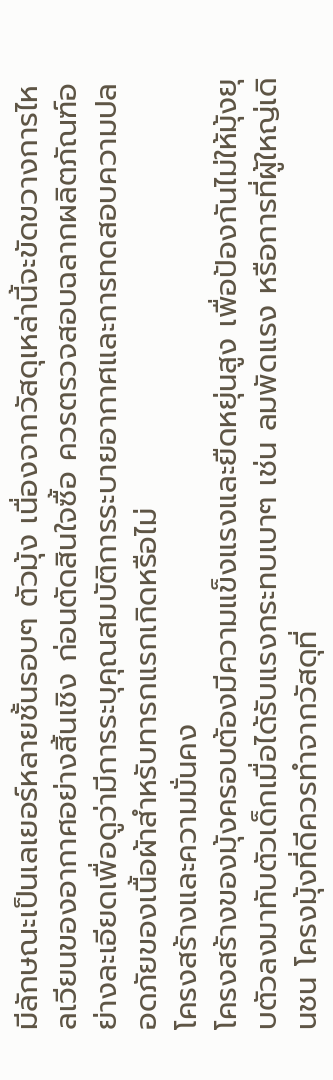มีลักษณะเป็นเลเยอร์หลายชั้นรอบๆ ตัวมุ้ง เนื่องจากวัสดุเหล่านี้จะขัดขวางการไหลเวียนของอากาศอย่างสิ้นเชิง ก่อนตัดสินใจซื้อ ควรตรวจสอบฉลากผลิตภัณฑ์อย่างละเอียดเพื่อดูว่ามีการระบุคุณสมบัติการระบายอากาศและการทดสอบความปลอดภัยของเนื้อผ้าสำหรับทารกแรกเกิดหรือไม่
โครงสร้างและความมั่นคง
โครงสร้างของมุ้งครอบต้องมีความแข็งแรงและยืดหยุ่นสูง เพื่อป้องกันไม่ให้มุ้งยุบตัวลงมาทับตัวเด็กเมื่อได้รับแรงกระทบเบาๆ เช่น ลมพัดแรง หรือการที่ผู้ใหญ่เดินชน โครงมุ้งที่ดีควรทำจากวัสดุที่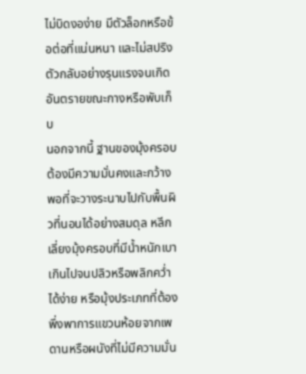ไม่บิดงอง่าย มีตัวล็อกหรือข้อต่อที่แน่นหนา และไม่สปริงตัวกลับอย่างรุนแรงจนเกิดอันตรายขณะกางหรือพับเก็บ
นอกจากนี้ ฐานของมุ้งครอบต้องมีความมั่นคงและกว้างพอที่จะวางระนาบไปกับพื้นผิวที่นอนได้อย่างสมดุล หลีกเลี่ยงมุ้งครอบที่มีน้ำหนักเบาเกินไปจนปลิวหรือพลิกคว่ำได้ง่าย หรือมุ้งประเภทที่ต้องพึ่งพาการแขวนห้อยจากเพดานหรือผนังที่ไม่มีความมั่น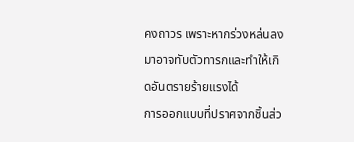คงถาวร เพราะหากร่วงหล่นลงมาอาจทับตัวทารกและทำให้เกิดอันตรายร้ายแรงได้
การออกแบบที่ปราศจากชิ้นส่ว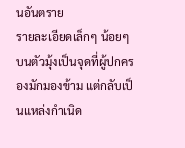นอันตราย
รายละเอียดเล็กๆ น้อยๆ บนตัวมุ้งเป็นจุดที่ผู้ปกครองมักมองข้าม แต่กลับเป็นแหล่งกำเนิด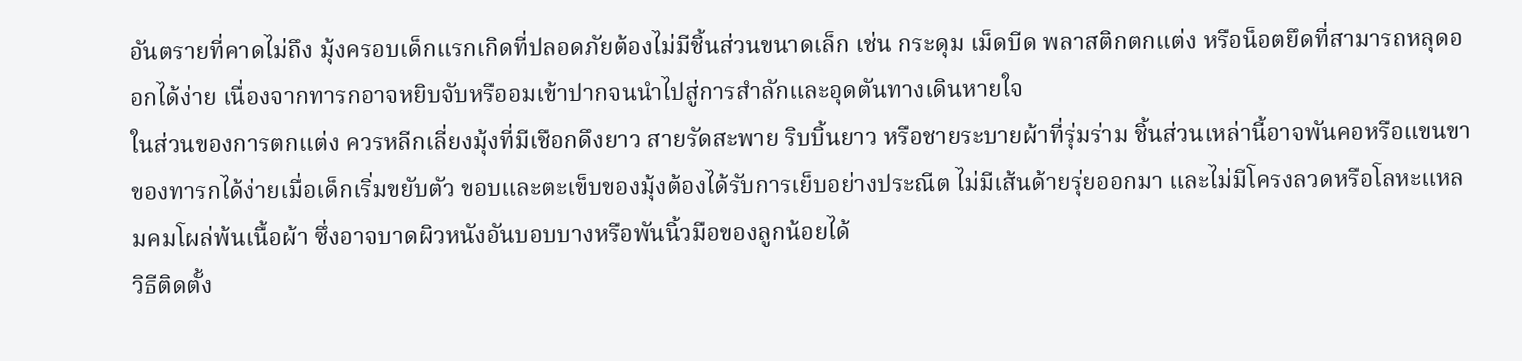อันตรายที่คาดไม่ถึง มุ้งครอบเด็กแรกเกิดที่ปลอดภัยต้องไม่มีชิ้นส่วนขนาดเล็ก เช่น กระดุม เม็ดบีด พลาสติกตกแต่ง หรือน็อตยึดที่สามารถหลุดออกได้ง่าย เนื่องจากทารกอาจหยิบจับหรืออมเข้าปากจนนำไปสู่การสำลักและอุดตันทางเดินหายใจ
ในส่วนของการตกแต่ง ควรหลีกเลี่ยงมุ้งที่มีเชือกดึงยาว สายรัดสะพาย ริบบิ้นยาว หรือชายระบายผ้าที่รุ่มร่าม ชิ้นส่วนเหล่านี้อาจพันคอหรือแขนขาของทารกได้ง่ายเมื่อเด็กเริ่มขยับตัว ขอบและตะเข็บของมุ้งต้องได้รับการเย็บอย่างประณีต ไม่มีเส้นด้ายรุ่ยออกมา และไม่มีโครงลวดหรือโลหะแหลมคมโผล่พ้นเนื้อผ้า ซึ่งอาจบาดผิวหนังอันบอบบางหรือพันนิ้วมือของลูกน้อยได้
วิธีติดตั้ง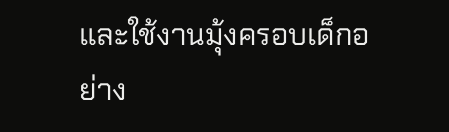และใช้งานมุ้งครอบเด็กอย่าง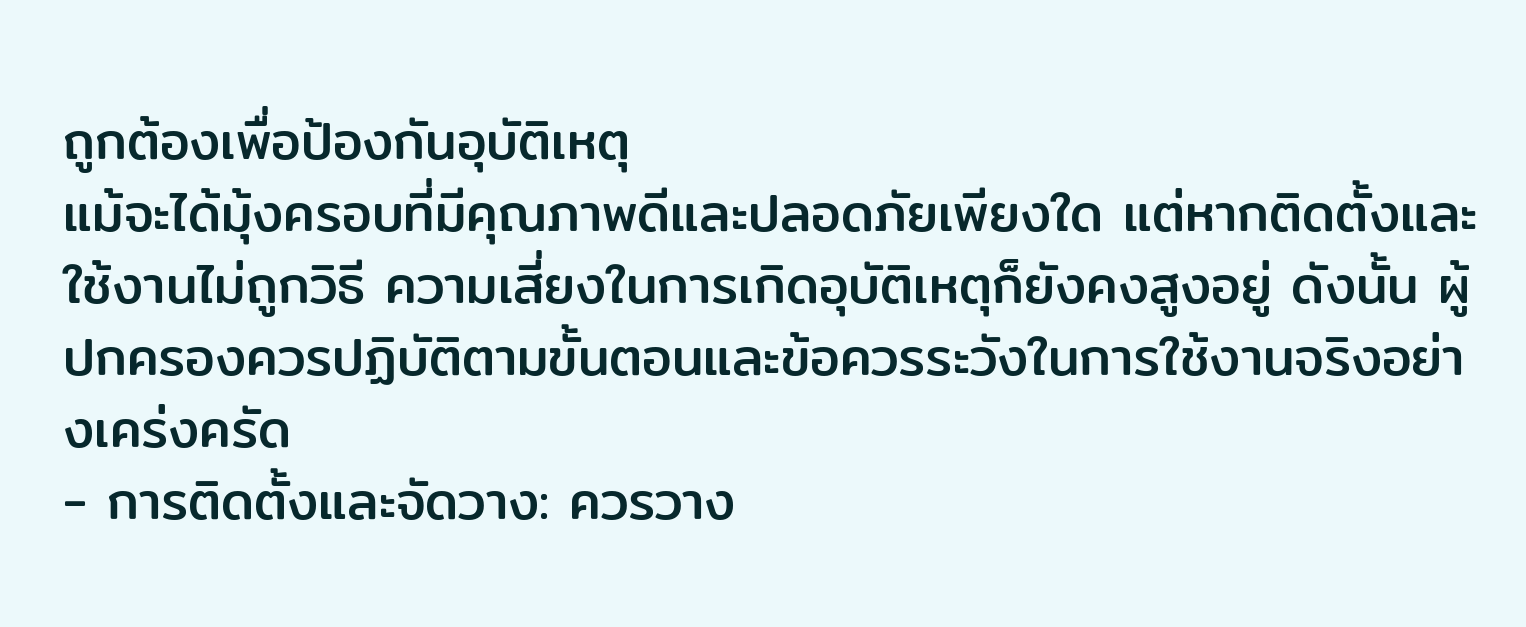ถูกต้องเพื่อป้องกันอุบัติเหตุ
แม้จะได้มุ้งครอบที่มีคุณภาพดีและปลอดภัยเพียงใด แต่หากติดตั้งและใช้งานไม่ถูกวิธี ความเสี่ยงในการเกิดอุบัติเหตุก็ยังคงสูงอยู่ ดังนั้น ผู้ปกครองควรปฏิบัติตามขั้นตอนและข้อควรระวังในการใช้งานจริงอย่างเคร่งครัด
- การติดตั้งและจัดวาง: ควรวาง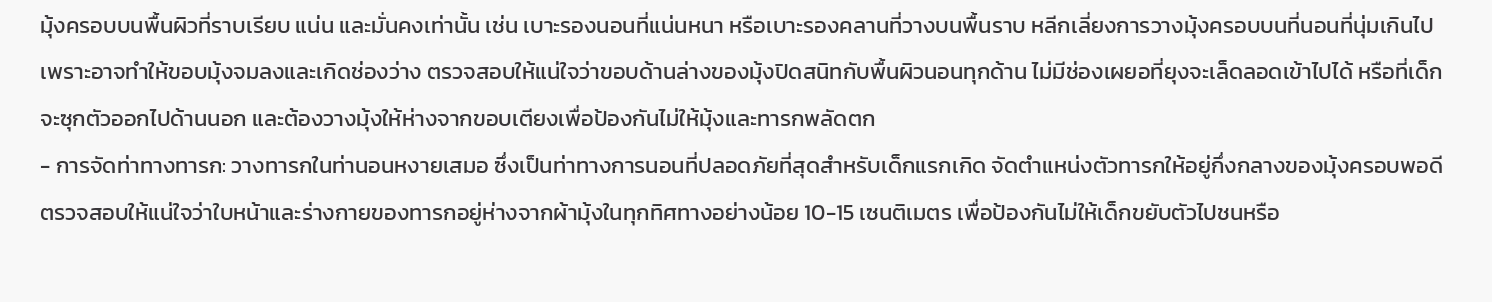มุ้งครอบบนพื้นผิวที่ราบเรียบ แน่น และมั่นคงเท่านั้น เช่น เบาะรองนอนที่แน่นหนา หรือเบาะรองคลานที่วางบนพื้นราบ หลีกเลี่ยงการวางมุ้งครอบบนที่นอนที่นุ่มเกินไปเพราะอาจทำให้ขอบมุ้งจมลงและเกิดช่องว่าง ตรวจสอบให้แน่ใจว่าขอบด้านล่างของมุ้งปิดสนิทกับพื้นผิวนอนทุกด้าน ไม่มีช่องเผยอที่ยุงจะเล็ดลอดเข้าไปได้ หรือที่เด็กจะซุกตัวออกไปด้านนอก และต้องวางมุ้งให้ห่างจากขอบเตียงเพื่อป้องกันไม่ให้มุ้งและทารกพลัดตก
- การจัดท่าทางทารก: วางทารกในท่านอนหงายเสมอ ซึ่งเป็นท่าทางการนอนที่ปลอดภัยที่สุดสำหรับเด็กแรกเกิด จัดตำแหน่งตัวทารกให้อยู่กึ่งกลางของมุ้งครอบพอดี ตรวจสอบให้แน่ใจว่าใบหน้าและร่างกายของทารกอยู่ห่างจากผ้ามุ้งในทุกทิศทางอย่างน้อย 10-15 เซนติเมตร เพื่อป้องกันไม่ให้เด็กขยับตัวไปชนหรือ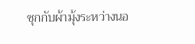ซุกกับผ้ามุ้งระหว่างนอ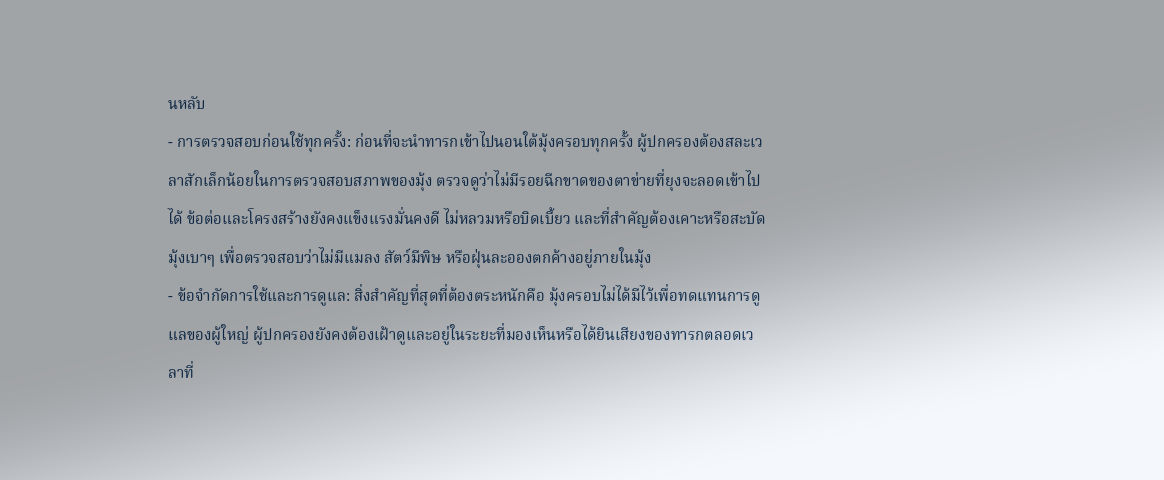นหลับ
- การตรวจสอบก่อนใช้ทุกครั้ง: ก่อนที่จะนำทารกเข้าไปนอนใต้มุ้งครอบทุกครั้ง ผู้ปกครองต้องสละเวลาสักเล็กน้อยในการตรวจสอบสภาพของมุ้ง ตรวจดูว่าไม่มีรอยฉีกขาดของตาข่ายที่ยุงจะลอดเข้าไปได้ ข้อต่อและโครงสร้างยังคงแข็งแรงมั่นคงดี ไม่หลวมหรือบิดเบี้ยว และที่สำคัญต้องเคาะหรือสะบัดมุ้งเบาๆ เพื่อตรวจสอบว่าไม่มีแมลง สัตว์มีพิษ หรือฝุ่นละอองตกค้างอยู่ภายในมุ้ง
- ข้อจำกัดการใช้และการดูแล: สิ่งสำคัญที่สุดที่ต้องตระหนักคือ มุ้งครอบไม่ได้มีไว้เพื่อทดแทนการดูแลของผู้ใหญ่ ผู้ปกครองยังคงต้องเฝ้าดูและอยู่ในระยะที่มองเห็นหรือได้ยินเสียงของทารกตลอดเวลาที่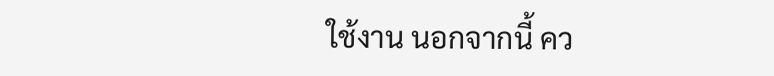ใช้งาน นอกจากนี้ คว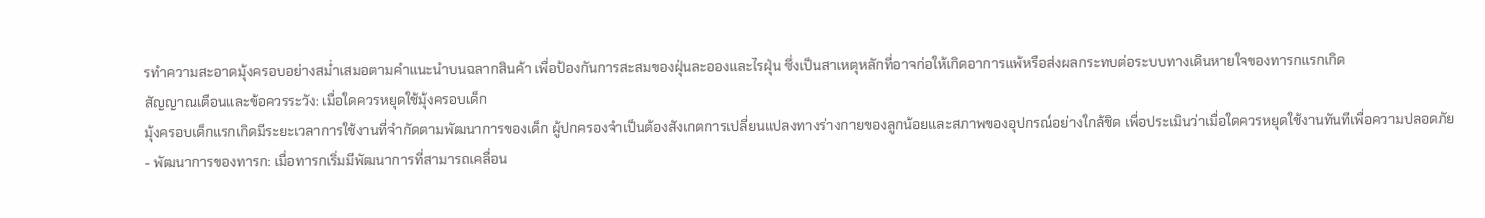รทำความสะอาดมุ้งครอบอย่างสม่ำเสมอตามคำแนะนำบนฉลากสินค้า เพื่อป้องกันการสะสมของฝุ่นละอองและไรฝุ่น ซึ่งเป็นสาเหตุหลักที่อาจก่อให้เกิดอาการแพ้หรือส่งผลกระทบต่อระบบทางเดินหายใจของทารกแรกเกิด
สัญญาณเตือนและข้อควรระวัง: เมื่อใดควรหยุดใช้มุ้งครอบเด็ก
มุ้งครอบเด็กแรกเกิดมีระยะเวลาการใช้งานที่จำกัดตามพัฒนาการของเด็ก ผู้ปกครองจำเป็นต้องสังเกตการเปลี่ยนแปลงทางร่างกายของลูกน้อยและสภาพของอุปกรณ์อย่างใกล้ชิด เพื่อประเมินว่าเมื่อใดควรหยุดใช้งานทันทีเพื่อความปลอดภัย
- พัฒนาการของทารก: เมื่อทารกเริ่มมีพัฒนาการที่สามารถเคลื่อน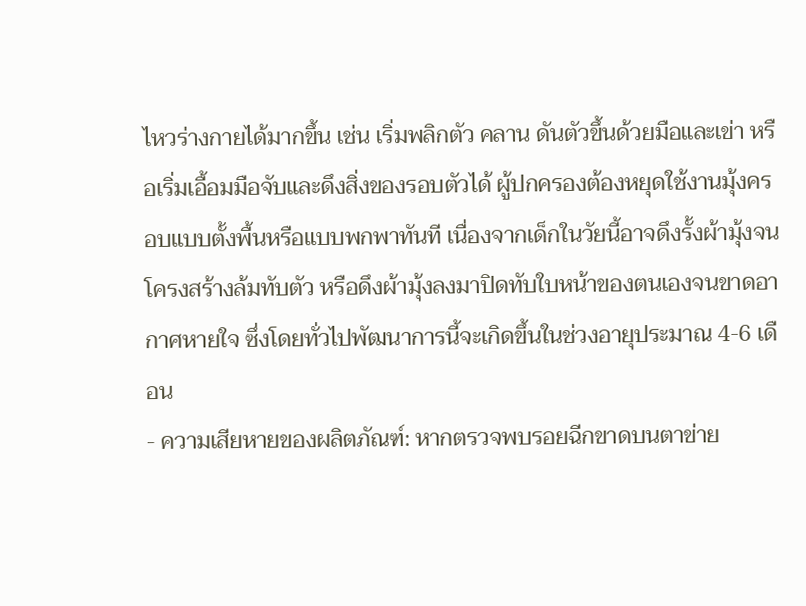ไหวร่างกายได้มากขึ้น เช่น เริ่มพลิกตัว คลาน ดันตัวขึ้นด้วยมือและเข่า หรือเริ่มเอื้อมมือจับและดึงสิ่งของรอบตัวได้ ผู้ปกครองต้องหยุดใช้งานมุ้งครอบแบบตั้งพื้นหรือแบบพกพาทันที เนื่องจากเด็กในวัยนี้อาจดึงรั้งผ้ามุ้งจนโครงสร้างล้มทับตัว หรือดึงผ้ามุ้งลงมาปิดทับใบหน้าของตนเองจนขาดอากาศหายใจ ซึ่งโดยทั่วไปพัฒนาการนี้จะเกิดขึ้นในช่วงอายุประมาณ 4-6 เดือน
- ความเสียหายของผลิตภัณฑ์: หากตรวจพบรอยฉีกขาดบนตาข่าย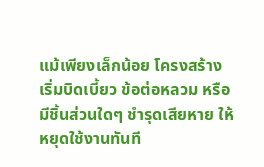แม้เพียงเล็กน้อย โครงสร้างเริ่มบิดเบี้ยว ข้อต่อหลวม หรือมีชิ้นส่วนใดๆ ชำรุดเสียหาย ให้หยุดใช้งานทันที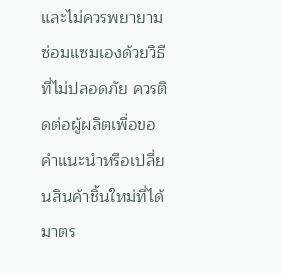และไม่ควรพยายามซ่อมแซมเองด้วยวิธีที่ไม่ปลอดภัย ควรติดต่อผู้ผลิตเพื่อขอคำแนะนำหรือเปลี่ยนสินค้าชิ้นใหม่ที่ได้มาตร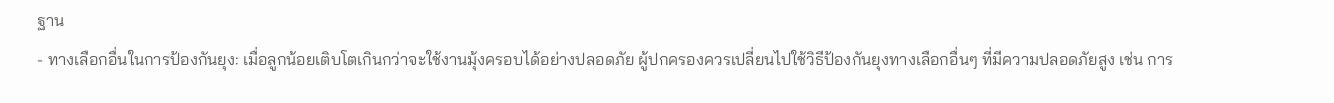ฐาน
- ทางเลือกอื่นในการป้องกันยุง: เมื่อลูกน้อยเติบโตเกินกว่าจะใช้งานมุ้งครอบได้อย่างปลอดภัย ผู้ปกครองควรเปลี่ยนไปใช้วิธีป้องกันยุงทางเลือกอื่นๆ ที่มีความปลอดภัยสูง เช่น การ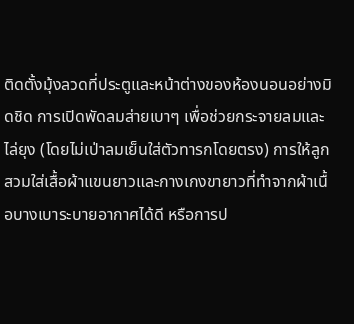ติดตั้งมุ้งลวดที่ประตูและหน้าต่างของห้องนอนอย่างมิดชิด การเปิดพัดลมส่ายเบาๆ เพื่อช่วยกระจายลมและไล่ยุง (โดยไม่เป่าลมเย็นใส่ตัวทารกโดยตรง) การให้ลูกสวมใส่เสื้อผ้าแขนยาวและกางเกงขายาวที่ทำจากผ้าเนื้อบางเบาระบายอากาศได้ดี หรือการป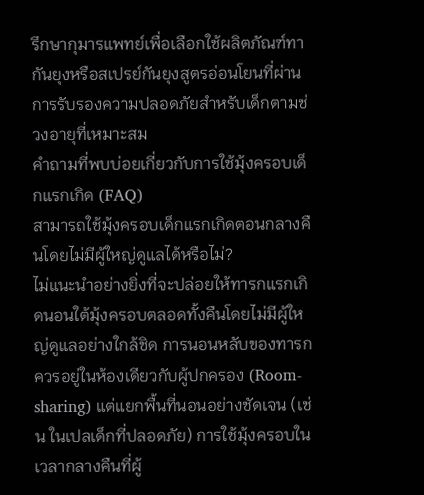รึกษากุมารแพทย์เพื่อเลือกใช้ผลิตภัณฑ์ทากันยุงหรือสเปรย์กันยุงสูตรอ่อนโยนที่ผ่านการรับรองความปลอดภัยสำหรับเด็กตามช่วงอายุที่เหมาะสม
คำถามที่พบบ่อยเกี่ยวกับการใช้มุ้งครอบเด็กแรกเกิด (FAQ)
สามารถใช้มุ้งครอบเด็กแรกเกิดตอนกลางคืนโดยไม่มีผู้ใหญ่ดูแลได้หรือไม่?
ไม่แนะนำอย่างยิ่งที่จะปล่อยให้ทารกแรกเกิดนอนใต้มุ้งครอบตลอดทั้งคืนโดยไม่มีผู้ใหญ่ดูแลอย่างใกล้ชิด การนอนหลับของทารกควรอยู่ในห้องเดียวกับผู้ปกครอง (Room-sharing) แต่แยกพื้นที่นอนอย่างชัดเจน (เช่น ในเปลเด็กที่ปลอดภัย) การใช้มุ้งครอบในเวลากลางคืนที่ผู้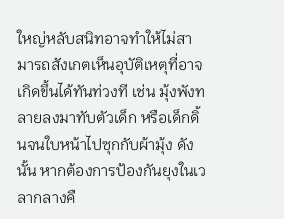ใหญ่หลับสนิทอาจทำให้ไม่สามารถสังเกตเห็นอุบัติเหตุที่อาจเกิดขึ้นได้ทันท่วงที เช่น มุ้งพังทลายลงมาทับตัวเด็ก หรือเด็กดิ้นจนใบหน้าไปซุกกับผ้ามุ้ง ดังนั้น หากต้องการป้องกันยุงในเวลากลางคื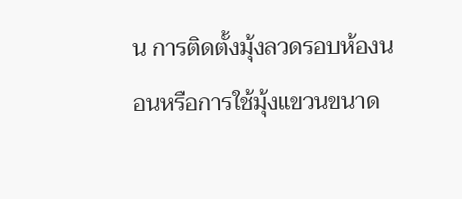น การติดตั้งมุ้งลวดรอบห้องนอนหรือการใช้มุ้งแขวนขนาด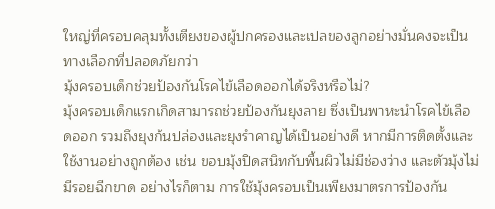ใหญ่ที่ครอบคลุมทั้งเตียงของผู้ปกครองและเปลของลูกอย่างมั่นคงจะเป็นทางเลือกที่ปลอดภัยกว่า
มุ้งครอบเด็กช่วยป้องกันโรคไข้เลือดออกได้จริงหรือไม่?
มุ้งครอบเด็กแรกเกิดสามารถช่วยป้องกันยุงลาย ซึ่งเป็นพาหะนำโรคไข้เลือดออก รวมถึงยุงก้นปล่องและยุงรำคาญได้เป็นอย่างดี หากมีการติดตั้งและใช้งานอย่างถูกต้อง เช่น ขอบมุ้งปิดสนิทกับพื้นผิวไม่มีช่องว่าง และตัวมุ้งไม่มีรอยฉีกขาด อย่างไรก็ตาม การใช้มุ้งครอบเป็นเพียงมาตรการป้องกัน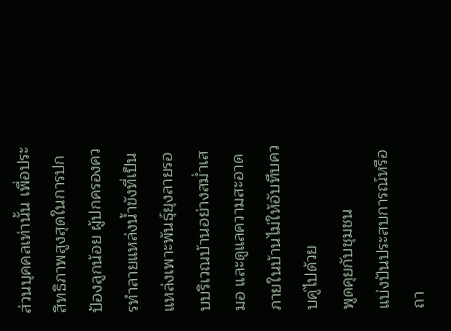ส่วนบุคคลเท่านั้น เพื่อประสิทธิภาพสูงสุดในการปกป้องลูกน้อย ผู้ปกครองควรทำลายแหล่งน้ำขังที่เป็นแหล่งเพาะพันธุ์ยุงลายรอบบริเวณบ้านอย่างสม่ำเสมอ และดูแลความสะอาดภายในบ้านไม่ให้อับทึบควบคู่ไปด้วย
พูดคุยกับชุมชน
แบ่งปันประสบการณ์หรือถา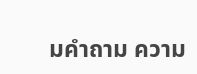มคำถาม ความ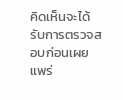คิดเห็นจะได้รับการตรวจสอบก่อนเผยแพร่